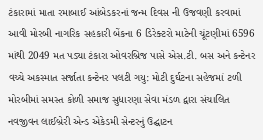ટંકારામાં માતા રમાબાઈ આંબેડકરનાં જન્મ દિવસ ની ઉજવણી કરવામાં આવી મોરબી નાગરિક સહકારી બેંકના 6 ડિરેક્ટરો માટેની ચૂંટણીમાં 6596 માંથી 2049 મત પડ્યા ટંકારા ઓવરબ્રિજ પાસે એસ.ટી. બસ અને કન્ટેનર વચ્ચે અકસ્માત સર્જાતા કન્ટેનર પલટી ગયુ: મોટી દુર્ઘટના સહેજમાં ટળી મોરબીમાં સમસ્ત કોળી સમાજ સુધારણા સેવા મંડળ દ્વારા સંચાલિત નવજીવન લાઈબ્રેરી એન્ડ એકેડમી સેન્ટરનું ઉદ્ઘાટન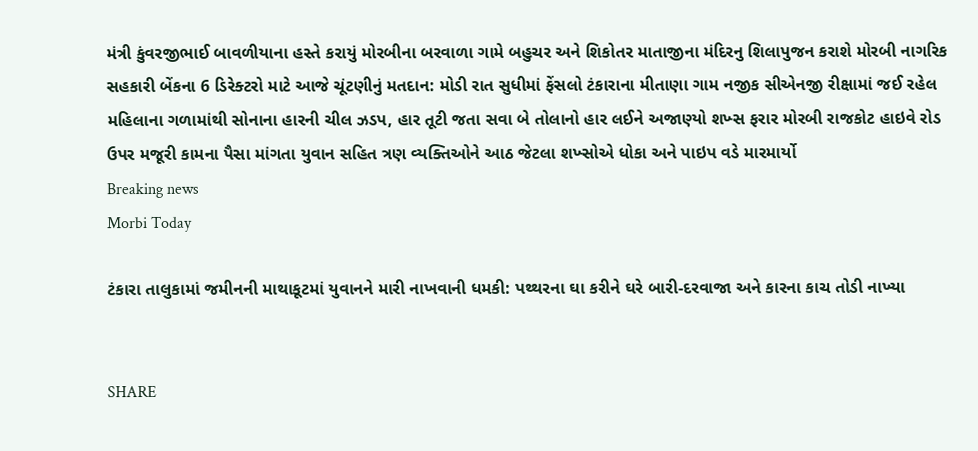મંત્રી કુંવરજીભાઈ બાવળીયાના હસ્તે કરાયું મોરબીના બરવાળા ગામે બહુચર અને શિકોતર માતાજીના મંદિરનુ શિલાપુજન કરાશે મોરબી નાગરિક સહકારી બેંકના 6 ડિરેક્ટરો માટે આજે ચૂંટણીનું મતદાન: મોડી રાત સુધીમાં ફેંસલો ટંકારાના મીતાણા ગામ નજીક સીએનજી રીક્ષામાં જઈ રહેલ મહિલાના ગળામાંથી સોનાના હારની ચીલ ઝડપ, હાર તૂટી જતા સવા બે તોલાનો હાર લઈને અજાણ્યો શખ્સ ફરાર મોરબી રાજકોટ હાઇવે રોડ ઉપર મજૂરી કામના પૈસા માંગતા યુવાન સહિત ત્રણ વ્યક્તિઓને આઠ જેટલા શખ્સોએ ધોકા અને પાઇપ વડે મારમાર્યો
Breaking news
Morbi Today

ટંકારા તાલુકામાં જમીનની માથાકૂટમાં યુવાનને મારી નાખવાની ધમકી: પથ્થરના ઘા કરીને ઘરે બારી-દરવાજા અને કારના કાચ તોડી નાખ્યા


SHARE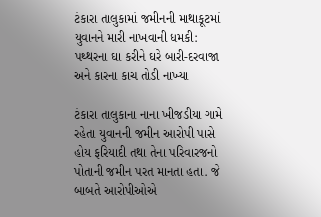ટંકારા તાલુકામાં જમીનની માથાકૂટમાં યુવાનને મારી નાખવાની ધમકી: પથ્થરના ઘા કરીને ઘરે બારી-દરવાજા અને કારના કાચ તોડી નાખ્યા

ટંકારા તાલુકાના નાના ખીજડીયા ગામે રહેતા યુવાનની જમીન આરોપી પાસે હોય ફરિયાદી તથા તેના પરિવારજનો પોતાની જમીન પરત માનતા હતા. જે બાબતે આરોપીઓએ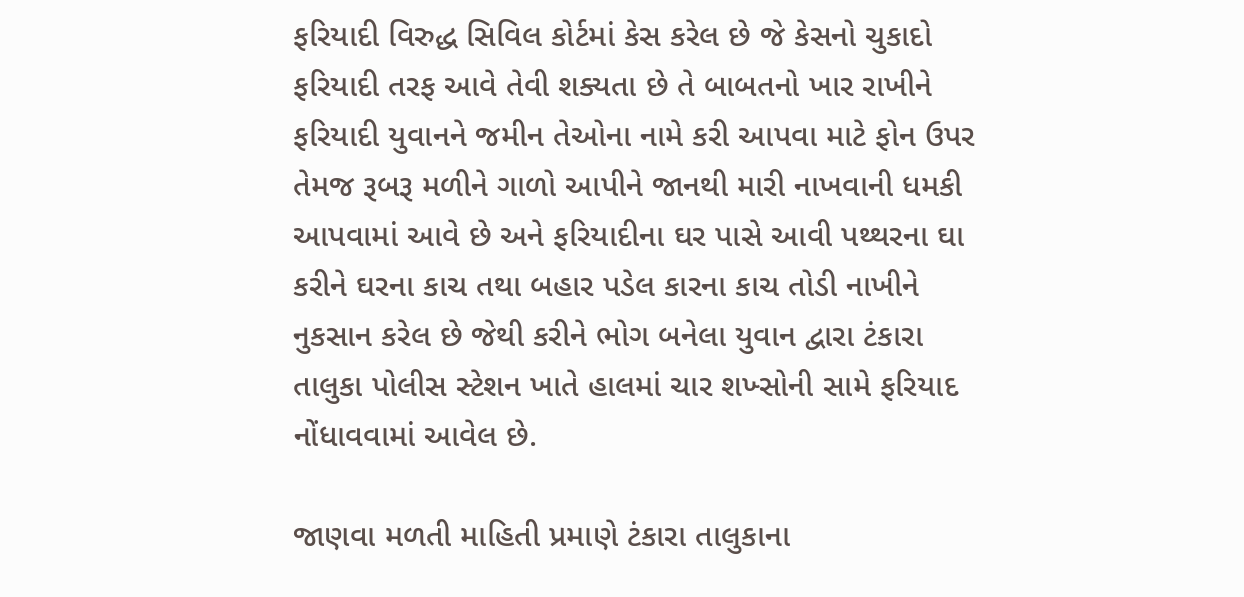ફરિયાદી વિરુદ્ધ સિવિલ કોર્ટમાં કેસ કરેલ છે જે કેસનો ચુકાદો ફરિયાદી તરફ આવે તેવી શક્યતા છે તે બાબતનો ખાર રાખીને ફરિયાદી યુવાનને જમીન તેઓના નામે કરી આપવા માટે ફોન ઉપર તેમજ રૂબરૂ મળીને ગાળો આપીને જાનથી મારી નાખવાની ધમકી આપવામાં આવે છે અને ફરિયાદીના ઘર પાસે આવી પથ્થરના ઘા કરીને ઘરના કાચ તથા બહાર પડેલ કારના કાચ તોડી નાખીને નુકસાન કરેલ છે જેથી કરીને ભોગ બનેલા યુવાન દ્વારા ટંકારા તાલુકા પોલીસ સ્ટેશન ખાતે હાલમાં ચાર શખ્સોની સામે ફરિયાદ નોંધાવવામાં આવેલ છે.

જાણવા મળતી માહિતી પ્રમાણે ટંકારા તાલુકાના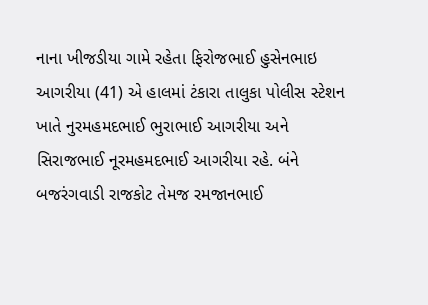નાના ખીજડીયા ગામે રહેતા ફિરોજભાઈ હુસેનભાઇ આગરીયા (41) એ હાલમાં ટંકારા તાલુકા પોલીસ સ્ટેશન ખાતે નુરમહમદભાઈ ભુરાભાઈ આગરીયા અને સિરાજભાઈ નૂરમહમદભાઈ આગરીયા રહે. બંને બજરંગવાડી રાજકોટ તેમજ રમજાનભાઈ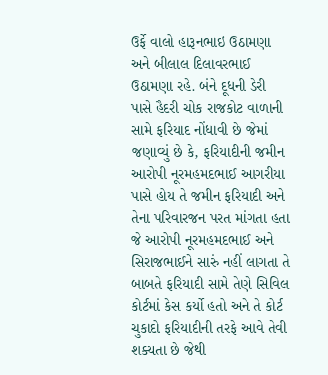ઉર્ફે વાલો હારૂનભાઇ ઉઠામણા અને બીલાલ દિલાવરભાઈ ઉઠામણા રહે. બંને દૂધની ડેરી પાસે હૈદરી ચોક રાજકોટ વાળાની સામે ફરિયાદ નોંધાવી છે જેમાં જણાવ્યું છે કે, ફરિયાદીની જમીન આરોપી નૂરમહમદભાઈ આગરીયા પાસે હોય તે જમીન ફરિયાદી અને તેના પરિવારજન પરત માંગતા હતા જે આરોપી નૂરમહમદભાઈ અને સિરાજભાઈને સારું નહીં લાગતા તે બાબતે ફરિયાદી સામે તેણે સિવિલ કોર્ટમાં કેસ કર્યો હતો અને તે કોર્ટ ચુકાદો ફરિયાદીની તરફે આવે તેવી શક્યતા છે જેથી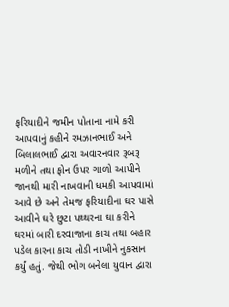ફરિયાદીને જમીન પોતાના નામે કરી આપવાનું કહીને રમઝાનભાઈ અને બિલાલભાઈ દ્વારા અવારનવાર રૂબરૂ મળીને તથા ફોન ઉપર ગાળો આપીને જાનથી મારી નાખવાની ધમકી આપવામાં આવે છે અને તેમજ ફરિયાદીના ઘર પાસે આવીને ઘરે છુટા પથ્થરના ઘા કરીને ઘરમાં બારી દરવાજાના કાચ તથા બહાર પડેલ કારના કાચ તોડી નાખીને નુકસાન કર્યું હતું. જેથી ભોગ બનેલા યુવાન દ્વારા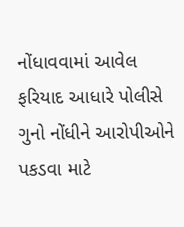નોંધાવવામાં આવેલ ફરિયાદ આધારે પોલીસે ગુનો નોંધીને આરોપીઓને પકડવા માટે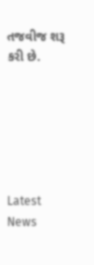તજવીજ શરૂ કરી છે.






Latest News